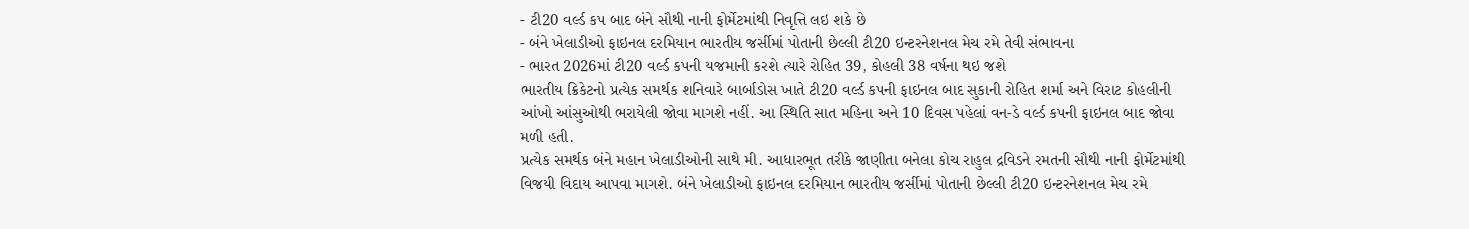- ટી20 વર્લ્ડ કપ બાદ બંને સૌથી નાની ફોર્મેટમાંથી નિવૃત્તિ લઇ શકે છે
- બંને ખેલાડીઓ ફાઇનલ દરમિયાન ભારતીય જર્સીમાં પોતાની છેલ્લી ટી20 ઇન્ટરનેશનલ મેચ રમે તેવી સંભાવના
- ભારત 2026માં ટી20 વર્લ્ડ કપની યજમાની કરશે ત્યારે રોહિત 39, કોહલી 38 વર્ષના થઇ જશે
ભારતીય ક્રિકેટનો પ્રત્યેક સમર્થક શનિવારે બાર્બાડોસ ખાતે ટી20 વર્લ્ડ કપની ફાઇનલ બાદ સુકાની રોહિત શર્મા અને વિરાટ કોહલીની આંખો આંસુઓથી ભરાયેલી જોવા માગશે નહીં. આ સ્થિતિ સાત મહિના અને 10 દિવસ પહેલાં વન-ડે વર્લ્ડ કપની ફાઇનલ બાદ જોવા મળી હતી.
પ્રત્યેક સમર્થક બંને મહાન ખેલાડીઓની સાથે મી. આધારભૂત તરીકે જાણીતા બનેલા કોચ રાહુલ દ્રવિડને રમતની સૌથી નાની ફોર્મેટમાંથી વિજયી વિદાય આપવા માગશે. બંને ખેલાડીઓ ફાઇનલ દરમિયાન ભારતીય જર્સીમાં પોતાની છેલ્લી ટી20 ઇન્ટરનેશનલ મેચ રમે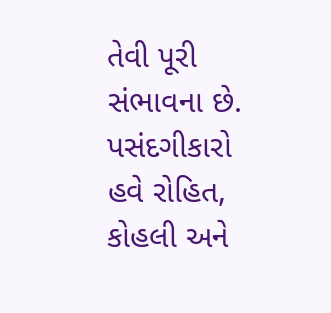તેવી પૂરી સંભાવના છે. પસંદગીકારો હવે રોહિત, કોહલી અને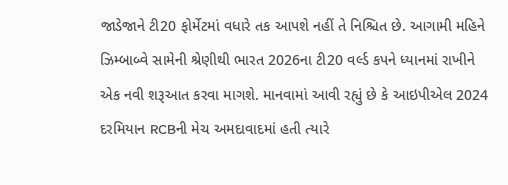જાડેજાને ટી20 ફોર્મેટમાં વધારે તક આપશે નહીં તે નિશ્ચિત છે. આગામી મહિને ઝિમ્બાબ્વે સામેની શ્રેણીથી ભારત 2026ના ટી20 વર્લ્ડ કપને ધ્યાનમાં રાખીને એક નવી શરૂઆત કરવા માગશે. માનવામાં આવી રહ્યું છે કે આઇપીએલ 2024 દરમિયાન RCBની મેચ અમદાવાદમાં હતી ત્યારે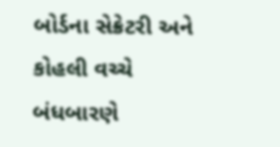બોર્ડના સેક્રેટરી અને કોહલી વચ્ચે બંધબારણે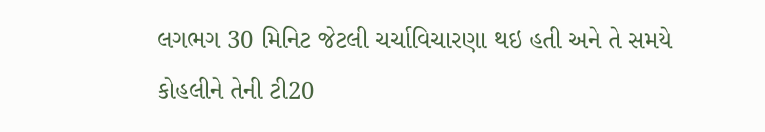લગભગ 30 મિનિટ જેટલી ચર્ચાવિચારણા થઇ હતી અને તે સમયે કોહલીને તેની ટી20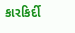કારકિર્દી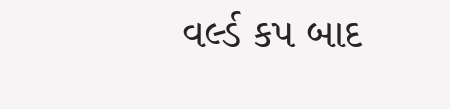વર્લ્ડ કપ બાદ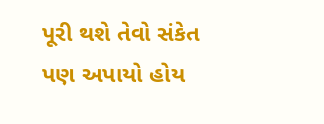પૂરી થશે તેવો સંકેત પણ અપાયો હોય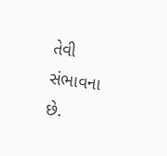તેવી સંભાવના છે.